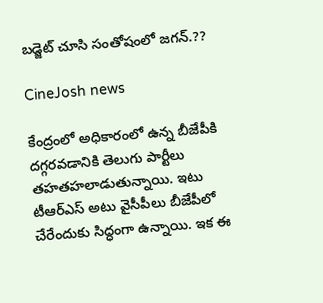బడ్జెట్‌ చూసి సంతోషంలో జగన్‌.??

CineJosh news

కేంద్రంలో అధికారంలో ఉన్న బీజేపీకి దగ్గరవడానికి తెలుగు పార్టీలు తహతహలాడుతున్నాయి. ఇటు టీఆర్‌ఎస్‌ అటు వైసీపీలు బీజేపీలో చేరేందుకు సిద్ధంగా ఉన్నాయి. ఇక ఈ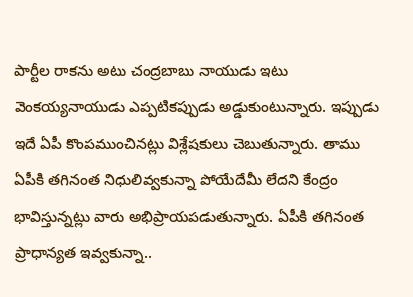పార్టీల రాకను అటు చంద్రబాబు నాయుడు ఇటు వెంకయ్యనాయుడు ఎప్పటికప్పుడు అడ్డుకుంటున్నారు. ఇప్పుడు ఇదే ఏపీ కొంపముంచినట్లు విశ్లేషకులు చెబుతున్నారు. తాము ఏపీకి తగినంత నిధులివ్వకున్నా పోయేదేమీ లేదని కేంద్రం భావిస్తున్నట్లు వారు అభిప్రాయపడుతున్నారు. ఏపీకి తగినంత ప్రాధాన్యత ఇవ్వకున్నా..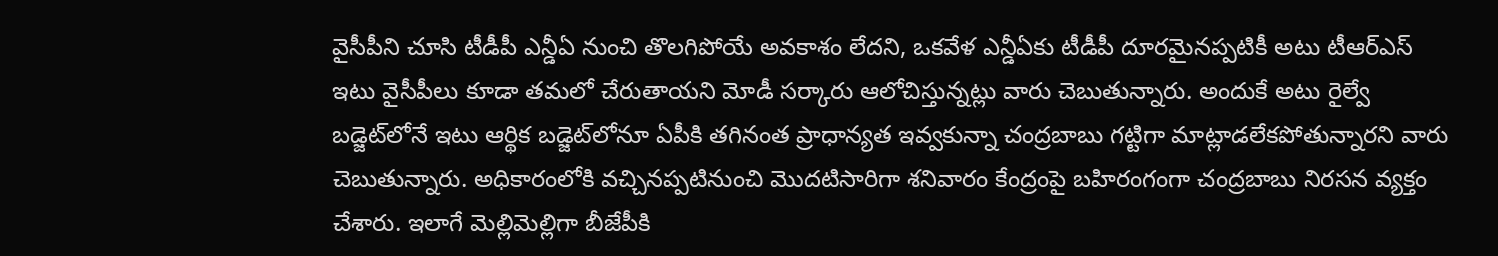వైసీపీని చూసి టీడీపీ ఎన్డీఏ నుంచి తొలగిపోయే అవకాశం లేదని, ఒకవేళ ఎన్డీఏకు టీడీపీ దూరమైనప్పటికీ అటు టీఆర్‌ఎస్‌ ఇటు వైసీపీలు కూడా తమలో చేరుతాయని మోడీ సర్కారు ఆలోచిస్తున్నట్లు వారు చెబుతున్నారు. అందుకే అటు రైల్వే బడ్జెట్‌లోనే ఇటు ఆర్థిక బడ్జెట్‌లోనూ ఏపీకి తగినంత ప్రాధాన్యత ఇవ్వకున్నా చంద్రబాబు గట్టిగా మాట్లాడలేకపోతున్నారని వారు చెబుతున్నారు. అధికారంలోకి వచ్చినప్పటినుంచి మొదటిసారిగా శనివారం కేంద్రంపై బహిరంగంగా చంద్రబాబు నిరసన వ్యక్తం చేశారు. ఇలాగే మెల్లిమెల్లిగా బీజేపీకి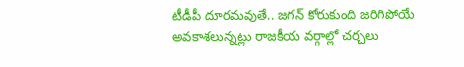టీడీపీ దూరమవుతే.. జగన్‌ కోరుకుంది జరిగిపోయే అవకాశలున్నట్లు రాజకీయ వర్గాల్లో చర్చలు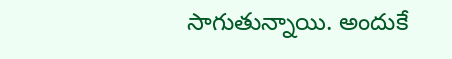సాగుతున్నాయి. అందుకే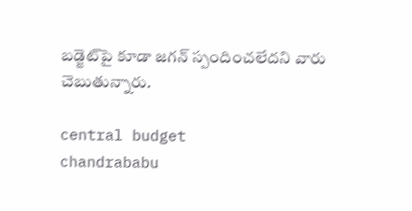బడ్జెట్‌పై కూడా జగన్‌ స్పందించలేదని వారు చెబుతున్నారు.

central budget
chandrababu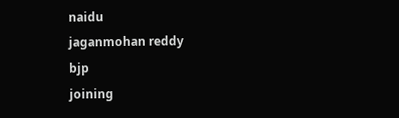naidu
jaganmohan reddy
bjp
joining